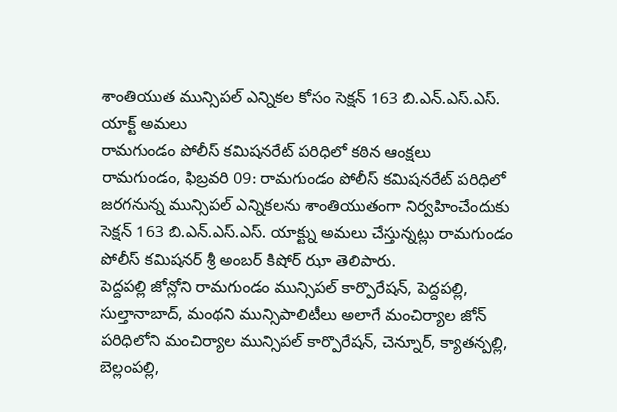శాంతియుత మున్సిపల్ ఎన్నికల కోసం సెక్షన్ 163 బి.ఎన్.ఎస్.ఎస్. యాక్ట్ అమలు
రామగుండం పోలీస్ కమిషనరేట్ పరిధిలో కఠిన ఆంక్షలు
రామగుండం, ఫిబ్రవరి 09: రామగుండం పోలీస్ కమిషనరేట్ పరిధిలో జరగనున్న మున్సిపల్ ఎన్నికలను శాంతియుతంగా నిర్వహించేందుకు సెక్షన్ 163 బి.ఎన్.ఎస్.ఎస్. యాక్ట్ను అమలు చేస్తున్నట్లు రామగుండం పోలీస్ కమిషనర్ శ్రీ అంబర్ కిషోర్ ఝా తెలిపారు.
పెద్దపల్లి జోన్లోని రామగుండం మున్సిపల్ కార్పొరేషన్, పెద్దపల్లి, సుల్తానాబాద్, మంథని మున్సిపాలిటీలు అలాగే మంచిర్యాల జోన్ పరిధిలోని మంచిర్యాల మున్సిపల్ కార్పొరేషన్, చెన్నూర్, క్యాతన్పల్లి, బెల్లంపల్లి,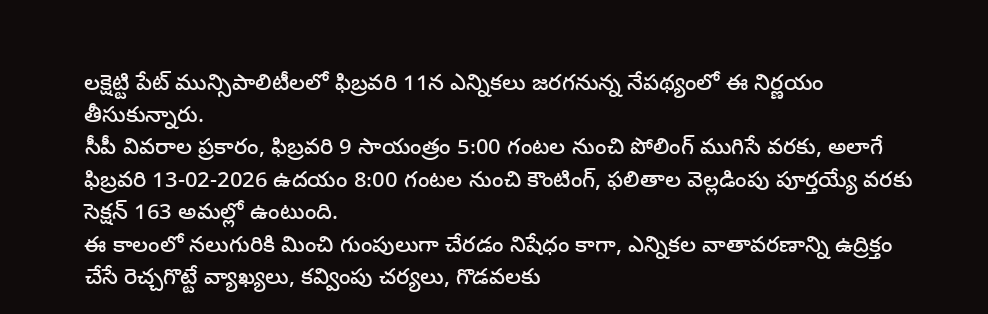లక్షెట్టి పేట్ మున్సిపాలిటీలలో ఫిబ్రవరి 11న ఎన్నికలు జరగనున్న నేపథ్యంలో ఈ నిర్ణయం తీసుకున్నారు.
సీపీ వివరాల ప్రకారం, ఫిబ్రవరి 9 సాయంత్రం 5:00 గంటల నుంచి పోలింగ్ ముగిసే వరకు, అలాగే ఫిబ్రవరి 13-02-2026 ఉదయం 8:00 గంటల నుంచి కౌంటింగ్, ఫలితాల వెల్లడింపు పూర్తయ్యే వరకు సెక్షన్ 163 అమల్లో ఉంటుంది.
ఈ కాలంలో నలుగురికి మించి గుంపులుగా చేరడం నిషేధం కాగా, ఎన్నికల వాతావరణాన్ని ఉద్రిక్తం చేసే రెచ్చగొట్టే వ్యాఖ్యలు, కవ్వింపు చర్యలు, గొడవలకు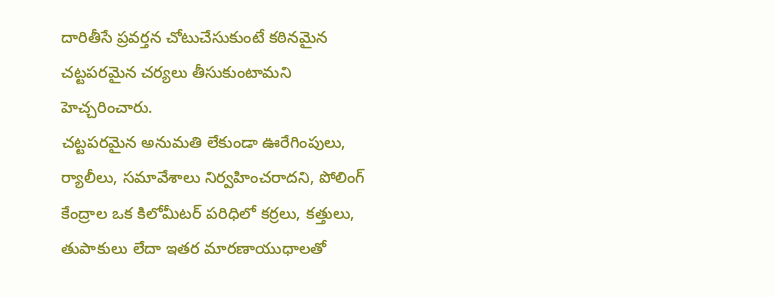దారితీసే ప్రవర్తన చోటుచేసుకుంటే కఠినమైన చట్టపరమైన చర్యలు తీసుకుంటామని హెచ్చరించారు.
చట్టపరమైన అనుమతి లేకుండా ఊరేగింపులు, ర్యాలీలు, సమావేశాలు నిర్వహించరాదని, పోలింగ్ కేంద్రాల ఒక కిలోమీటర్ పరిధిలో కర్రలు, కత్తులు, తుపాకులు లేదా ఇతర మారణాయుధాలతో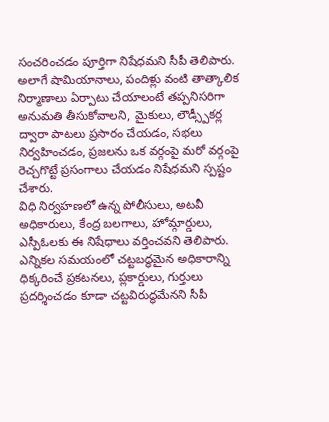సంచరించడం పూర్తిగా నిషేధమని సీపీ తెలిపారు.
అలాగే షామియానాలు, పందిళ్లు వంటి తాత్కాలిక నిర్మాణాలు ఏర్పాటు చేయాలంటే తప్పనిసరిగా అనుమతి తీసుకోవాలని, మైకులు, లౌడ్స్పీకర్ల ద్వారా పాటలు ప్రసారం చేయడం, సభలు నిర్వహించడం, ప్రజలను ఒక వర్గంపై మరో వర్గంపై రెచ్చగొట్టే ప్రసంగాలు చేయడం నిషేధమని స్పష్టం చేశారు.
విధి నిర్వహణలో ఉన్న పోలీసులు, అటవీ అధికారులు, కేంద్ర బలగాలు, హోమ్గార్డులు, ఎస్పీఓలకు ఈ నిషేధాలు వర్తించవని తెలిపారు. ఎన్నికల సమయంలో చట్టబద్ధమైన అధికారాన్ని ధిక్కరించే ప్రకటనలు, ప్లకార్డులు, గుర్తులు ప్రదర్శించడం కూడా చట్టవిరుద్ధమేనని సీపీ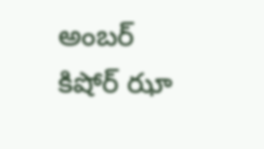అంబర్ కిషోర్ ఝా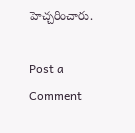హెచ్చరించారు.

Post a Comment